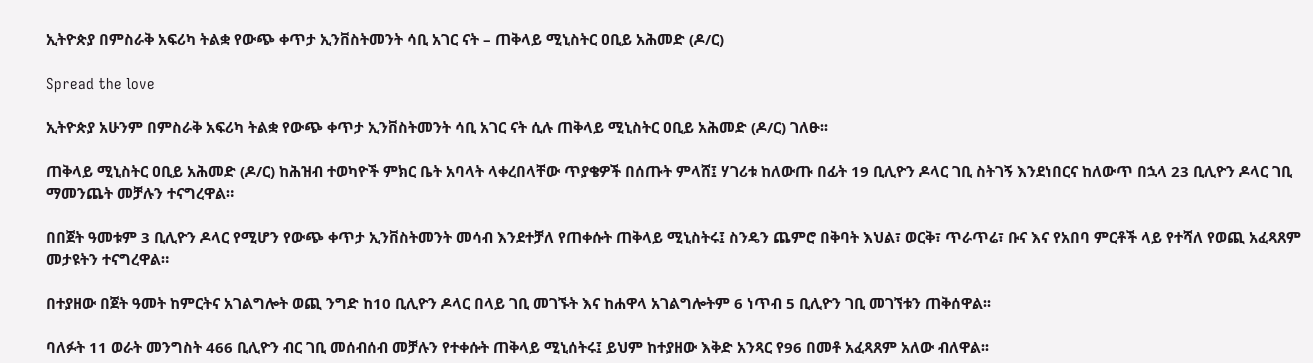ኢትዮጵያ በምስራቅ አፍሪካ ትልቋ የውጭ ቀጥታ ኢንቨስትመንት ሳቢ አገር ናት – ጠቅላይ ሚኒስትር ዐቢይ አሕመድ (ዶ/ር)

Spread the love

ኢትዮጵያ አሁንም በምስራቅ አፍሪካ ትልቋ የውጭ ቀጥታ ኢንቨስትመንት ሳቢ አገር ናት ሲሉ ጠቅላይ ሚኒስትር ዐቢይ አሕመድ (ዶ/ር) ገለፁ፡፡

ጠቅላይ ሚኒስትር ዐቢይ አሕመድ (ዶ/ር) ከሕዝብ ተወካዮች ምክር ቤት አባላት ላቀረበላቸው ጥያቄዎች በሰጡት ምላሸ፤ ሃገሪቱ ከለውጡ በፊት 19 ቢሊዮን ዶላር ገቢ ስትገኝ እንደነበርና ከለውጥ በኋላ 23 ቢሊዮን ዶላር ገቢ ማመንጨት መቻሉን ተናግረዋል።

በበጀት ዓመቱም 3 ቢሊዮን ዶላር የሚሆን የውጭ ቀጥታ ኢንቨስትመንት መሳብ እንደተቻለ የጠቀሱት ጠቅላይ ሚኒስትሩ፤ ስንዴን ጨምሮ በቅባት እህል፣ ወርቅ፣ ጥራጥሬ፣ ቡና እና የአበባ ምርቶች ላይ የተሻለ የወጪ አፈጻጸም መታዩትን ተናግረዋል።

በተያዘው በጀት ዓመት ከምርትና አገልግሎት ወጪ ንግድ ከ10 ቢሊዮን ዶላር በላይ ገቢ መገኙት እና ከሐዋላ አገልግሎትም 6 ነጥብ 5 ቢሊዮን ገቢ መገኘቱን ጠቅሰዋል፡፡

ባለፉት 11 ወራት መንግስት 466 ቢሊዮን ብር ገቢ መሰብሰብ መቻሉን የተቀሱት ጠቅላይ ሚኒሰትሩ፤ ይህም ከተያዘው እቅድ አንጻር የ96 በመቶ አፈጻጸም አለው ብለዋል፡፡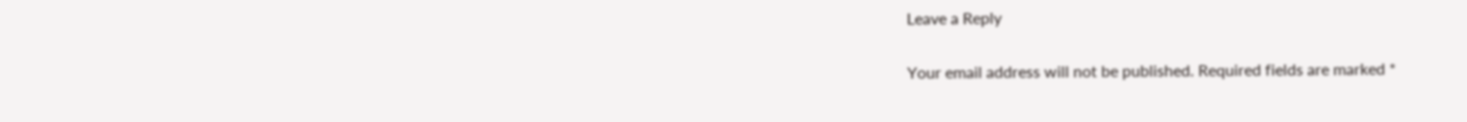Leave a Reply

Your email address will not be published. Required fields are marked *